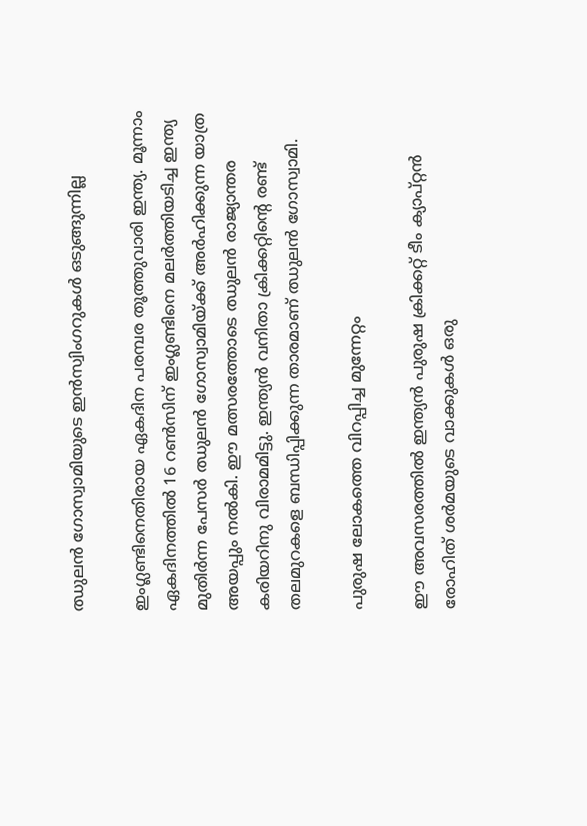ഝുലൻ ഗോസ്വാമിയുടെ ഇൻസ്വിംഗറുകൾ ഒടുങ്ങുന്നില്ല

ഇംഗ്ലണ്ടിനെതിരായ ഏകദിന പരമ്പര തൂത്തുവാരി ഇന്ത്യ. മൂന്നാം ഏകദിനത്തിൽ 16 റൺസിന് ഇംഗ്ലണ്ടിനെ മലർത്തിയടിച്ച ഇന്ത്യ മുതിർന്ന പേസർ ഝുലൻ ഗോസ്വാമിയ്ക്ക് അർഹിക്കുന്ന യാത്ര അയപ്പും നൽകി. ഈ മത്സരത്തോടെ ഝുലൻ രാജ്യാന്തര കരിയറിനു വിരാമമിട്ടു. ഇന്ത്യൻ വനിതാ ക്രിക്കറ്റിൻ്റെ രണ്ട് തലമുറകളെ ബന്ധിപ്പിക്കുന്ന താരമാണ് ഝുലൻ ഗോസ്വാമി.

പുരുഷ ലോകത്തെ വിറപ്പിച്ച മുന്നേറ്റം

ഈ അവസരത്തിൽ ഇന്ത്യൻ പുരുഷ ക്രിക്കറ്റ് ടീം ക്യാപ്റ്റൻ രോഹിത് ശർമയുടെ വാക്കുകൾ ഒരു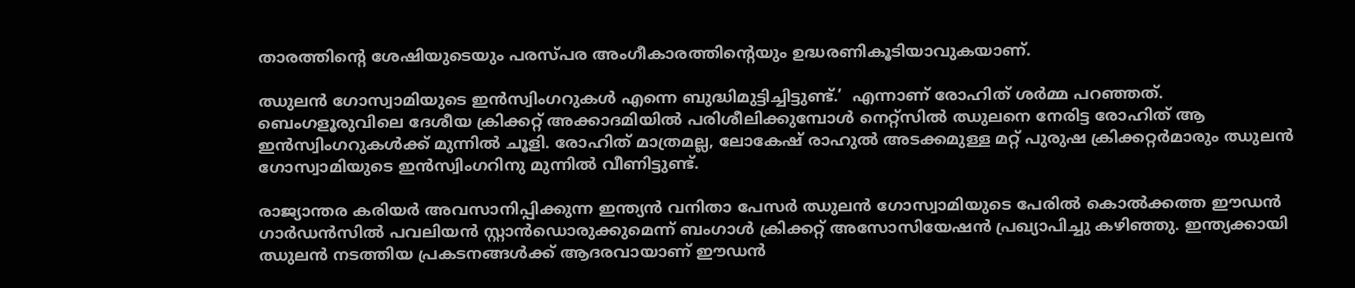താരത്തിൻ്റെ ശേഷിയുടെയും പരസ്പര അംഗീകാരത്തിൻ്റെയും ഉദ്ധരണികൂടിയാവുകയാണ്.

ഝുലൻ ഗോസ്വാമിയുടെ ഇൻസ്വിംഗറുകൾ എന്നെ ബുദ്ധിമുട്ടിച്ചിട്ടുണ്ട്.’  എന്നാണ് രോഹിത് ശർമ്മ പറഞ്ഞത്. ബെംഗളൂരുവിലെ ദേശീയ ക്രിക്കറ്റ് അക്കാദമിയിൽ പരിശീലിക്കുമ്പോൾ നെറ്റ്സിൽ ഝുലനെ നേരിട്ട രോഹിത് ആ ഇൻസ്വിംഗറുകൾക്ക് മുന്നിൽ ചൂളി. രോഹിത് മാത്രമല്ല, ലോകേഷ് രാഹുൽ അടക്കമുള്ള മറ്റ് പുരുഷ ക്രിക്കറ്റർമാരും ഝുലൻ ഗോസ്വാമിയുടെ ഇൻസ്വിംഗറിനു മുന്നിൽ വീണിട്ടുണ്ട്.

രാജ്യാന്തര കരിയർ അവസാനിപ്പിക്കുന്ന ഇന്ത്യൻ വനിതാ പേസർ ഝുലൻ ഗോസ്വാമിയുടെ പേരിൽ കൊൽക്കത്ത ഈഡൻ ഗാർഡൻസിൽ പവലിയൻ സ്റ്റാൻഡൊരുക്കുമെന്ന് ബംഗാൾ ക്രിക്കറ്റ് അസോസിയേഷൻ പ്രഖ്യാപിച്ചു കഴിഞ്ഞു. ഇന്ത്യക്കായി ഝുലൻ നടത്തിയ പ്രകടനങ്ങൾക്ക് ആദരവായാണ് ഈഡൻ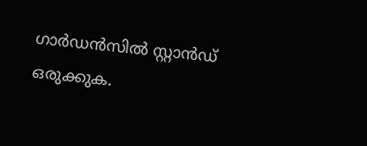ഗാർഡൻസിൽ സ്റ്റാൻഡ് ഒരുക്കുക.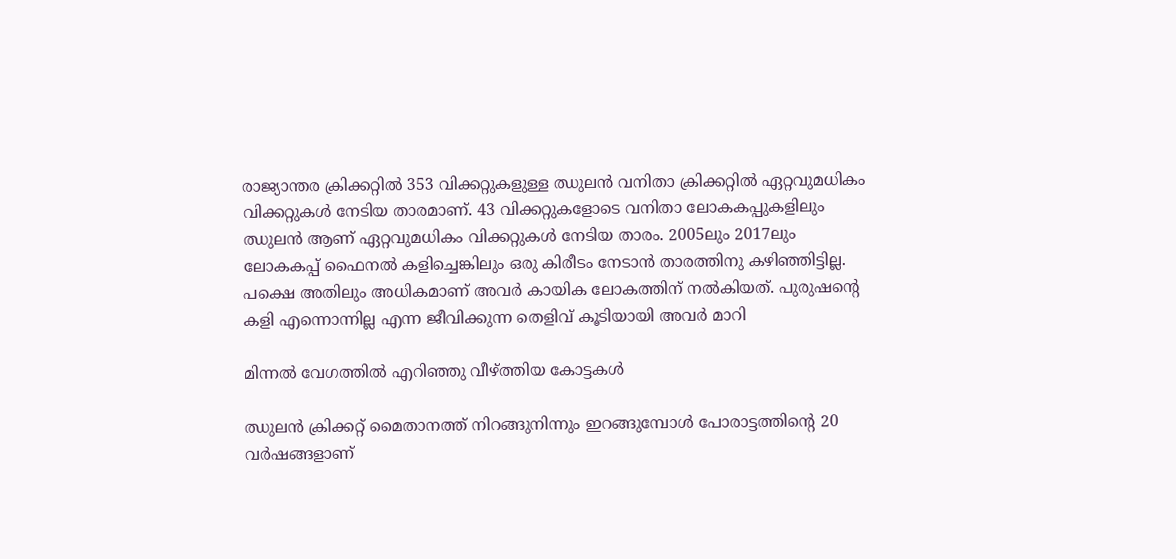രാജ്യാന്തര ക്രിക്കറ്റിൽ 353 വിക്കറ്റുകളുള്ള ഝുലൻ വനിതാ ക്രിക്കറ്റിൽ ഏറ്റവുമധികം വിക്കറ്റുകൾ നേടിയ താരമാണ്. 43 വിക്കറ്റുകളോടെ വനിതാ ലോകകപ്പുകളിലും ഝുലൻ ആണ് ഏറ്റവുമധികം വിക്കറ്റുകൾ നേടിയ താരം. 2005ലും 2017ലും ലോകകപ്പ് ഫൈനൽ കളിച്ചെങ്കിലും ഒരു കിരീടം നേടാൻ താരത്തിനു കഴിഞ്ഞിട്ടില്ല. പക്ഷെ അതിലും അധികമാണ് അവർ കായിക ലോകത്തിന് നൽകിയത്. പുരുഷൻ്റെ കളി എന്നൊന്നില്ല എന്ന ജീവിക്കുന്ന തെളിവ് കൂടിയായി അവർ മാറി

മിന്നൽ വേഗത്തിൽ എറിഞ്ഞു വീഴ്ത്തിയ കോട്ടകൾ

ഝുലൻ ക്രിക്കറ്റ് മൈതാനത്ത് നിറങ്ങുനിന്നും ഇറങ്ങുമ്പോൾ പോരാട്ടത്തിൻ്റെ 20 വർഷങ്ങളാണ്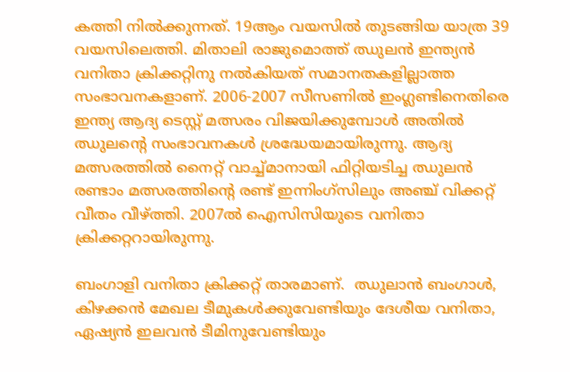കത്തി നിൽക്കുന്നത്. 19ആം വയസിൽ തുടങ്ങിയ യാത്ര 39 വയസിലെത്തി. മിതാലി രാജുമൊത്ത് ഝുലൻ ഇന്ത്യൻ വനിതാ ക്രിക്കറ്റിനു നൽകിയത് സമാനതകളില്ലാത്ത സംഭാവനകളാണ്. 2006-2007 സീസണിൽ ഇംഗ്ലണ്ടിനെതിരെ ഇന്ത്യ ആദ്യ ടെസ്റ്റ് മത്സരം വിജയിക്കുമ്പോൾ അതിൽ ഝുലൻ്റെ സംഭാവനകൾ ശ്രദ്ധേയമായിരുന്നു. ആദ്യ മത്സരത്തിൽ നൈറ്റ് വാച്ച്മാനായി ഫിറ്റിയടിച്ച ഝുലൻ രണ്ടാം മത്സരത്തിൻ്റെ രണ്ട് ഇന്നിംഗ്സിലും അഞ്ച് വിക്കറ്റ് വീതം വീഴ്ത്തി. 2007ൽ ഐസിസിയുടെ വനിതാ ക്രിക്കറ്ററായിരുന്നു.

ബംഗാളി വനിതാ ക്രിക്കറ്റ് താരമാണ്.  ഝുലാൻ ബംഗാൾ, കിഴക്കൻ മേഖല ടീമുകൾക്കുവേണ്ടിയും ദേശീയ വനിതാ, ഏഷ്യൻ ഇലവൻ ടീമിനുവേണ്ടിയും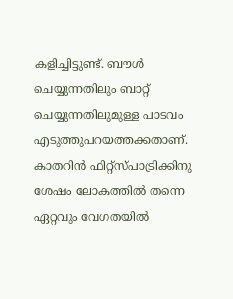കളിച്ചിട്ടുണ്ട്. ബൗൾ ചെയ്യുന്നതിലും ബാറ്റ് ചെയ്യുന്നതിലുമുള്ള പാടവം എടുത്തുപറയത്തക്കതാണ്. കാതറിൻ ഫിറ്റ്സ്പാട്രിക്കിനു ശേഷം ലോകത്തിൽ തന്നെ ഏറ്റവും വേഗതയിൽ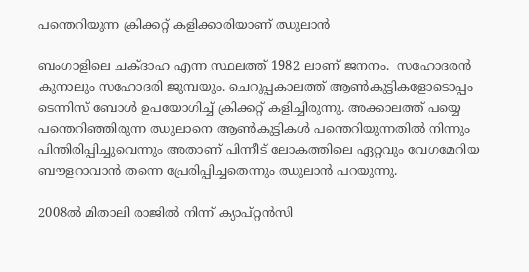പന്തെറിയുന്ന ക്രിക്കറ്റ് കളിക്കാരിയാണ് ഝുലാൻ

ബംഗാളിലെ ചക്ദാഹ എന്ന സ്ഥലത്ത് 1982 ലാണ് ജനനം.  സഹോദരൻ കുനാലും സഹോദരി ജുമ്പയും. ചെറുപ്പകാലത്ത് ആൺകുട്ടികളോടൊപ്പം ടെന്നിസ് ബോൾ ഉപയോഗിച്ച് ക്രിക്കറ്റ് കളിച്ചിരുന്നു. അക്കാലത്ത് പയ്യെ പന്തെറിഞ്ഞിരുന്ന ഝുലാനെ ആൺകുട്ടികൾ പന്തെറിയുന്നതിൽ നിന്നും പിന്തിരിപ്പിച്ചുവെന്നും അതാണ് പിന്നീട് ലോകത്തിലെ ഏറ്റവും വേഗമേറിയ ബൗളറാവാൻ തന്നെ പ്രേരിപ്പിച്ചതെന്നും ഝുലാൻ പറയുന്നു.

2008ൽ മിതാലി രാജിൽ നിന്ന് ക്യാപ്റ്റൻസി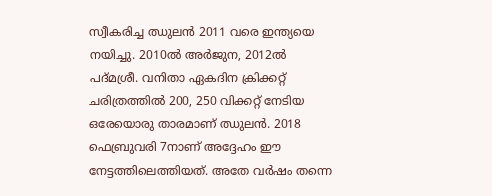സ്വീകരിച്ച ഝുലൻ 2011 വരെ ഇന്ത്യയെ നയിച്ചു. 2010ൽ അർജുന, 2012ൽ പദ്മശ്രീ. വനിതാ ഏകദിന ക്രിക്കറ്റ് ചരിത്രത്തിൽ 200, 250 വിക്കറ്റ് നേടിയ ഒരേയൊരു താരമാണ് ഝുലൻ. 2018 ഫെബ്രുവരി 7നാണ് അദ്ദേഹം ഈ നേട്ടത്തിലെത്തിയത്. അതേ വർഷം തന്നെ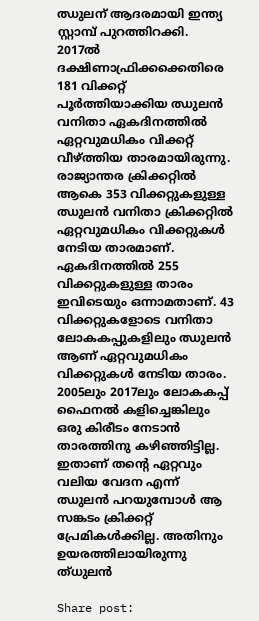ഝുലന് ആദരമായി ഇന്ത്യ സ്റ്റാമ്പ് പുറത്തിറക്കി. 2017ൽ ദക്ഷിണാഫ്രിക്കക്കെതിരെ 181 വിക്കറ്റ് പൂർത്തിയാക്കിയ ഝുലൻ വനിതാ ഏകദിനത്തിൽ ഏറ്റവുമധികം വിക്കറ്റ് വീഴ്ത്തിയ താരമായിരുന്നു. രാജ്യാന്തര ക്രിക്കറ്റിൽ ആകെ 353 വിക്കറ്റുകളുള്ള ഝുലൻ വനിതാ ക്രിക്കറ്റിൽ ഏറ്റവുമധികം വിക്കറ്റുകൾ നേടിയ താരമാണ്. ഏകദിനത്തിൽ 255 വിക്കറ്റുകളുള്ള താരം ഇവിടെയും ഒന്നാമതാണ്. 43 വിക്കറ്റുകളോടെ വനിതാ ലോകകപ്പുകളിലും ഝുലൻ ആണ് ഏറ്റവുമധികം വിക്കറ്റുകൾ നേടിയ താരം. 2005ലും 2017ലും ലോകകപ്പ് ഫൈനൽ കളിച്ചെങ്കിലും ഒരു കിരീടം നേടാൻ താരത്തിനു കഴിഞ്ഞിട്ടില്ല. ഇതാണ് തൻ്റെ ഏറ്റവും വലിയ വേദന എന്ന് ഝുലൻ പറയുമ്പോൾ ആ സങ്കടം ക്രിക്കറ്റ് പ്രേമികൾക്കില്ല. അതിനും ഉയരത്തിലായിരുന്നു ത്ധുലൻ

Share post: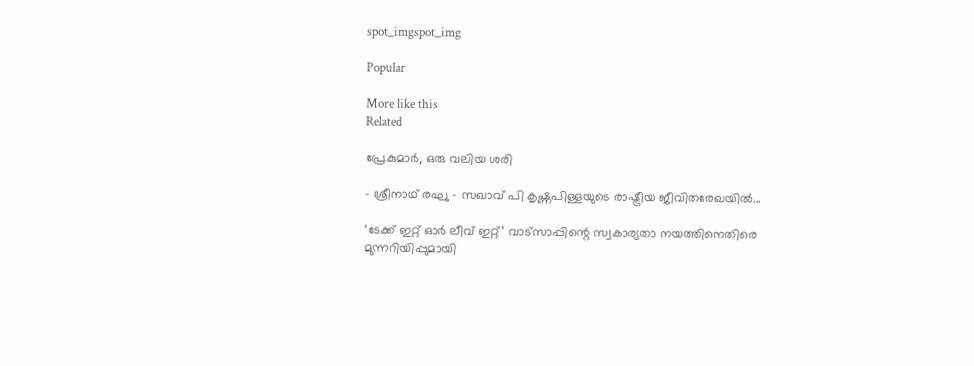spot_imgspot_img

Popular

More like this
Related

പ്രേകുമാർ, ഒരു വലിയ ശരി

- ശ്രീനാഥ് രഘു - സഖാവ് പി കൃഷ്ണപിള്ളയുടെ രാഷ്ട്രീയ ജീവിതരേഖയിൽ...

‘ടേക്ക് ഇറ്റ് ഓർ ലീവ് ഇറ്റ്’ വാട്സാപ്പിന്റെ സ്വകാര്യതാ നയത്തിനെതിരെ മുന്നറിയിപ്പുമായി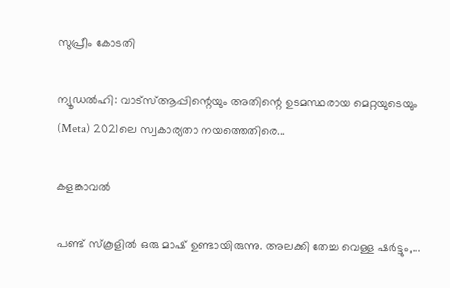സുപ്രീം കോടതി

ന്യൂഡൽഹി: വാട്‌സ്ആപ്പിന്റെയും അതിന്റെ ഉടമസ്ഥരായ മെറ്റയുടെയും (Meta) 2021ലെ സ്വകാര്യതാ നയത്തെതിരെ...

കളങ്കാവൽ

പണ്ട് സ്കൂളിൽ ഒരു മാഷ് ഉണ്ടായിരുന്നു. അലക്കി തേച്ച വെള്ള ഷർട്ടും,...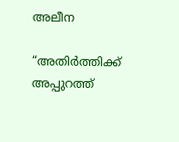അലീന

“അതിര്‍ത്തിക്ക് അപ്പുറത്ത്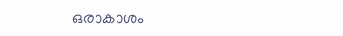ഒരാകാശം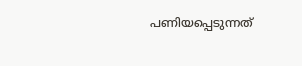പണിയപ്പെടുന്നത്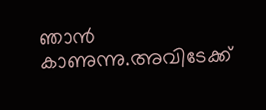ഞാന്‍ കാണുന്നു.അവിടേക്ക്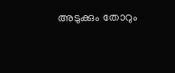അടുക്കും തോറും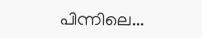പിന്നിലെ...